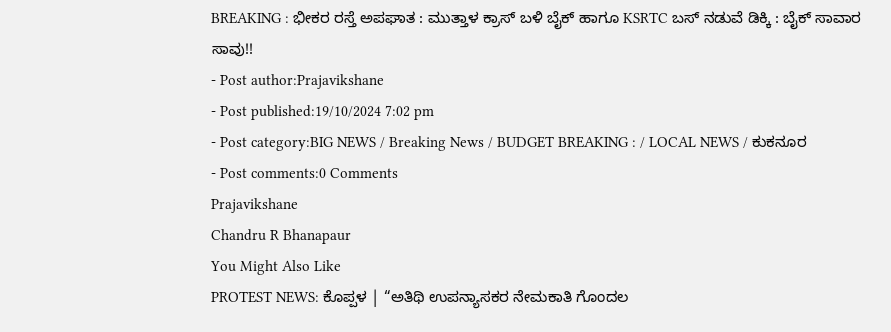BREAKING : ಭೀಕರ ರಸ್ತೆ ಅಪಘಾತ : ಮುತ್ತಾಳ ಕ್ರಾಸ್ ಬಳಿ ಬೈಕ್ ಹಾಗೂ KSRTC ಬಸ್ ನಡುವೆ ಡಿಕ್ಕಿ : ಬೈಕ್ ಸಾವಾರ ಸಾವು!!
- Post author:Prajavikshane
- Post published:19/10/2024 7:02 pm
- Post category:BIG NEWS / Breaking News / BUDGET BREAKING : / LOCAL NEWS / ಕುಕನೂರ
- Post comments:0 Comments
Prajavikshane
Chandru R Bhanapaur
You Might Also Like
PROTEST NEWS: ಕೊಪ್ಪಳ | “ಅತಿಥಿ ಉಪನ್ಯಾಸಕರ ನೇಮಕಾತಿ ಗೊಂದಲ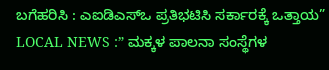ಬಗೆಹರಿಸಿ : ಎಐಡಿಎಸ್ಒ ಪ್ರತಿಭಟಿಸಿ ಸರ್ಕಾರಕ್ಕೆ ಒತ್ತಾಯ”
LOCAL NEWS :” ಮಕ್ಕಳ ಪಾಲನಾ ಸಂಸ್ಥೆಗಳ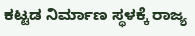ಕಟ್ಟಡ ನಿರ್ಮಾಣ ಸ್ಥಳಕ್ಕೆ ರಾಜ್ಯ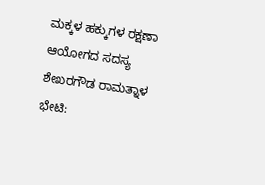ಮಕ್ಕಳ ಹಕ್ಕುಗಳ ರಕ್ಷಣಾ ಆಯೋಗದ ಸದಸ್ಯ ಶೇಖರಗೌಡ ರಾಮತ್ನಾಳ ಭೇಟಿ: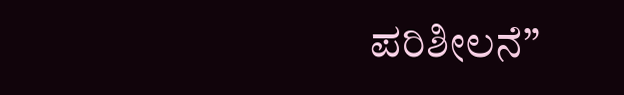ಪರಿಶೀಲನೆ”